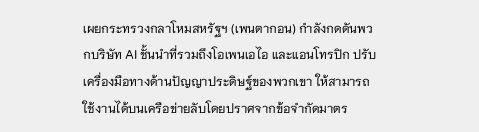เผยกระทรวงกลาโหมสหรัฐฯ (เพนตากอน) กำลังกดดันพวกบริษัท AI ชั้นนำที่รวมถึงโอเพนเอไอ และแอนโทรปิก ปรับเครื่องมือทางด้านปัญญาประดิษฐ์ของพวกเขา ให้สามารถใช้งานได้บนเครือข่ายลับโดยปราศจากข้อจำกัดมาตร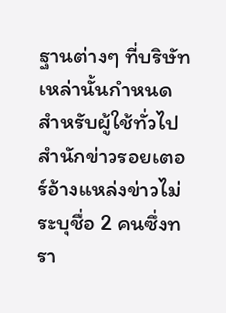ฐานต่างๆ ที่บริษัทเหล่านั้นกำหนดสำหรับผู้ใช้ทั่วไป
สำนักข่าวรอยเตอร์อ้างแหล่งข่าวไม่ระบุชื่อ 2 คนซึ่งทรา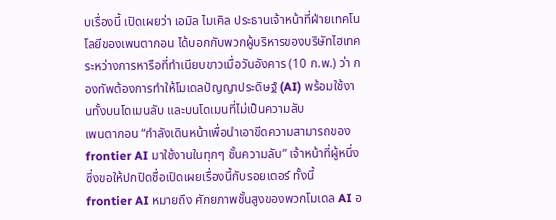บเรื่องนี้ เปิดเผยว่า เอมิล ไมเคิล ประธานเจ้าหน้าที่ฝ่ายเทคโนโลยีของเพนตากอน ได้บอกกับพวกผู้บริหารของบริษัทไฮเทค ระหว่างการหารือที่ทำเนียบขาวเมื่อวันอังคาร (10 ก.พ.) ว่า กองทัพต้องการทำให้โมเดลปัญญาประดิษฐ์ (AI) พร้อมใช้งานทั้งบนโดเมนลับ และบนโดเมนที่ไม่เป็นความลับ
เพนตากอน “กำลังเดินหน้าเพื่อนำเอาขีดความสามารถของ frontier AI มาใช้งานในทุกๆ ชั้นความลับ” เจ้าหน้าที่ผู้หนึ่งซึ่งขอให้ปกปิดชื่อเปิดเผยเรื่องนี้กับรอยเตอร์ ทั้งนี้ frontier AI หมายถึง ศักยภาพชั้นสูงของพวกโมเดล AI อ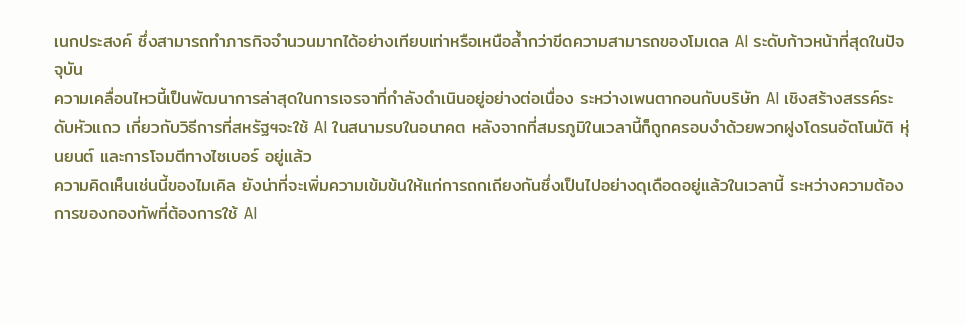เนกประสงค์ ซึ่งสามารถทำภารกิจจำนวนมากได้อย่างเทียบเท่าหรือเหนือล้ำกว่าขีดความสามารถของโมเดล AI ระดับก้าวหน้าที่สุดในปัจจุบัน
ความเคลื่อนไหวนี้เป็นพัฒนาการล่าสุดในการเจรจาที่กำลังดำเนินอยู่อย่างต่อเนื่อง ระหว่างเพนตากอนกับบริษัท AI เชิงสร้างสรรค์ระดับหัวแถว เกี่ยวกับวิธีการที่สหรัฐฯจะใช้ AI ในสนามรบในอนาคต หลังจากที่สมรภูมิในเวลานี้ก็ถูกครอบงำด้วยพวกฝูงโดรนอัตโนมัติ หุ่นยนต์ และการโจมตีทางไซเบอร์ อยู่แล้ว
ความคิดเห็นเช่นนี้ของไมเคิล ยังน่าที่จะเพิ่มความเข้มข้นให้แก่การถกเถียงกันซึ่งเป็นไปอย่างดุเดือดอยู่แล้วในเวลานี้ ระหว่างความต้องการของกองทัพที่ต้องการใช้ AI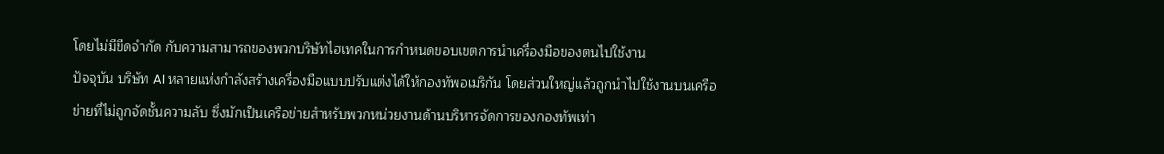โดยไม่มีขีดจำกัด กับความสามารถของพวกบริษัทไฮเทคในการกำหนดขอบเขตการนำเครื่องมือของตนไปใช้งาน
ปัจจุบัน บริษัท AI หลายแห่งกำลังสร้างเครื่องมือแบบปรับแต่งได้ให้กองทัพอเมริกัน โดยส่วนใหญ่แล้วถูกนำไปใช้งานบนเครือข่ายที่ไม่ถูกจัดชั้นความลับ ซึ่งมักเป็นเครือข่ายสำหรับพวกหน่วยงานด้านบริหารจัดการของกองทัพเท่า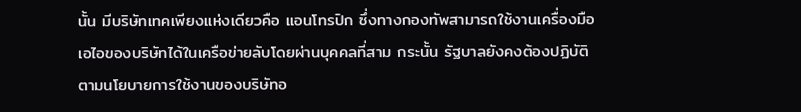นั้น มีบริษัทเทคเพียงแห่งเดียวคือ แอนโทรปิก ซึ่งทางกองทัพสามารถใช้งานเครื่องมือเอไอของบริษัทได้ในเครือข่ายลับโดยผ่านบุคคลที่สาม กระนั้น รัฐบาลยังคงต้องปฏิบัติตามนโยบายการใช้งานของบริษัทอ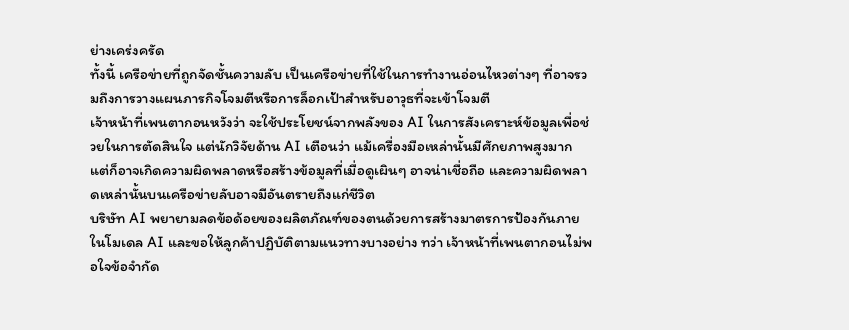ย่างเคร่งครัด
ทั้งนี้ เครือข่ายที่ถูกจัดชั้นความลับ เป็นเครือข่ายที่ใช้ในการทำงานอ่อนไหวต่างๆ ที่อาจรวมถึงการวางแผนภารกิจโจมตีหรือการล็อกเป้าสำหรับอาวุธที่จะเข้าโจมตี
เจ้าหน้าที่เพนตากอนหวังว่า จะใช้ประโยชน์จากพลังของ AI ในการสังเคราะห์ข้อมูลเพื่อช่วยในการตัดสินใจ แต่นักวิจัยด้าน AI เตือนว่า แม้เครื่องมือเหล่านั้นมีศักยภาพสูงมาก แต่ก็อาจเกิดความผิดพลาดหรือสร้างข้อมูลที่เมื่อดูเผินๆ อาจน่าเชื่อถือ และความผิดพลาดเหล่านั้นบนเครือข่ายลับอาจมีอันตรายถึงแก่ชีวิต
บริษัท AI พยายามลดข้อด้อยของผลิตภัณฑ์ของตนด้วยการสร้างมาตรการป้องกันภายในโมเดล AI และขอให้ลูกค้าปฏิบัติตามแนวทางบางอย่าง ทว่า เจ้าหน้าที่เพนตากอนไม่พอใจข้อจำกัด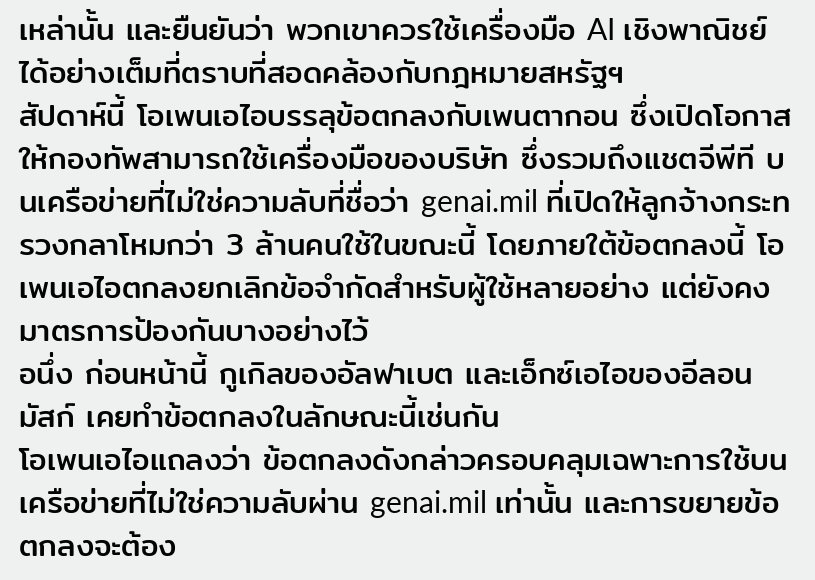เหล่านั้น และยืนยันว่า พวกเขาควรใช้เครื่องมือ AI เชิงพาณิชย์ได้อย่างเต็มที่ตราบที่สอดคล้องกับกฎหมายสหรัฐฯ
สัปดาห์นี้ โอเพนเอไอบรรลุข้อตกลงกับเพนตากอน ซึ่งเปิดโอกาสให้กองทัพสามารถใช้เครื่องมือของบริษัท ซึ่งรวมถึงแชตจีพีที บนเครือข่ายที่ไม่ใช่ความลับที่ชื่อว่า genai.mil ที่เปิดให้ลูกจ้างกระทรวงกลาโหมกว่า 3 ล้านคนใช้ในขณะนี้ โดยภายใต้ข้อตกลงนี้ โอเพนเอไอตกลงยกเลิกข้อจำกัดสำหรับผู้ใช้หลายอย่าง แต่ยังคงมาตรการป้องกันบางอย่างไว้
อนึ่ง ก่อนหน้านี้ กูเกิลของอัลฟาเบต และเอ็กซ์เอไอของอีลอน มัสก์ เคยทำข้อตกลงในลักษณะนี้เช่นกัน
โอเพนเอไอแถลงว่า ข้อตกลงดังกล่าวครอบคลุมเฉพาะการใช้บนเครือข่ายที่ไม่ใช่ความลับผ่าน genai.mil เท่านั้น และการขยายข้อตกลงจะต้อง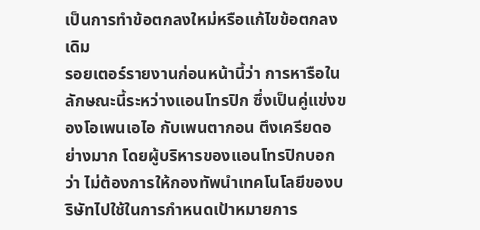เป็นการทำข้อตกลงใหม่หรือแก้ไขข้อตกลงเดิม
รอยเตอร์รายงานก่อนหน้านี้ว่า การหารือในลักษณะนี้ระหว่างแอนโทรปิก ซึ่งเป็นคู่แข่งของโอเพนเอไอ กับเพนตากอน ตึงเครียดอย่างมาก โดยผู้บริหารของแอนโทรปิกบอกว่า ไม่ต้องการให้กองทัพนำเทคโนโลยีของบริษัทไปใช้ในการกำหนดเป้าหมายการ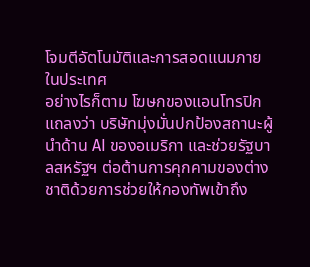โจมตีอัตโนมัติและการสอดแนมภายในประเทศ
อย่างไรก็ตาม โฆษกของแอนโทรปิกแถลงว่า บริษัทมุ่งมั่นปกป้องสถานะผู้นำด้าน AI ของอเมริกา และช่วยรัฐบาลสหรัฐฯ ต่อต้านการคุกคามของต่างชาติด้วยการช่วยให้กองทัพเข้าถึง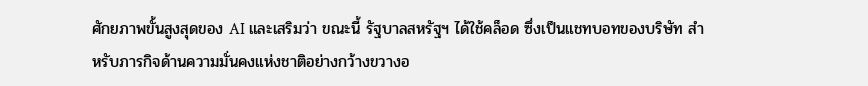ศักยภาพขั้นสูงสุดของ AI และเสริมว่า ขณะนี้ รัฐบาลสหรัฐฯ ได้ใช้คล็อด ซึ่งเป็นแชทบอทของบริษัท สำหรับภารกิจด้านความมั่นคงแห่งชาติอย่างกว้างขวางอ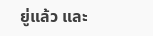ยู่แล้ว และ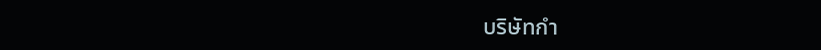บริษัทกำ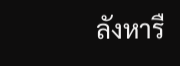ลังหารื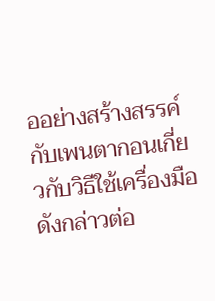ออย่างสร้างสรรค์กับเพนตากอนเกี่ยวกับวิธีใช้เครื่องมือดังกล่าวต่อ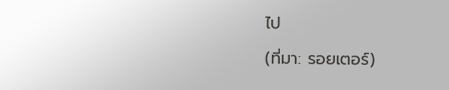ไป
(ที่มา: รอยเตอร์)